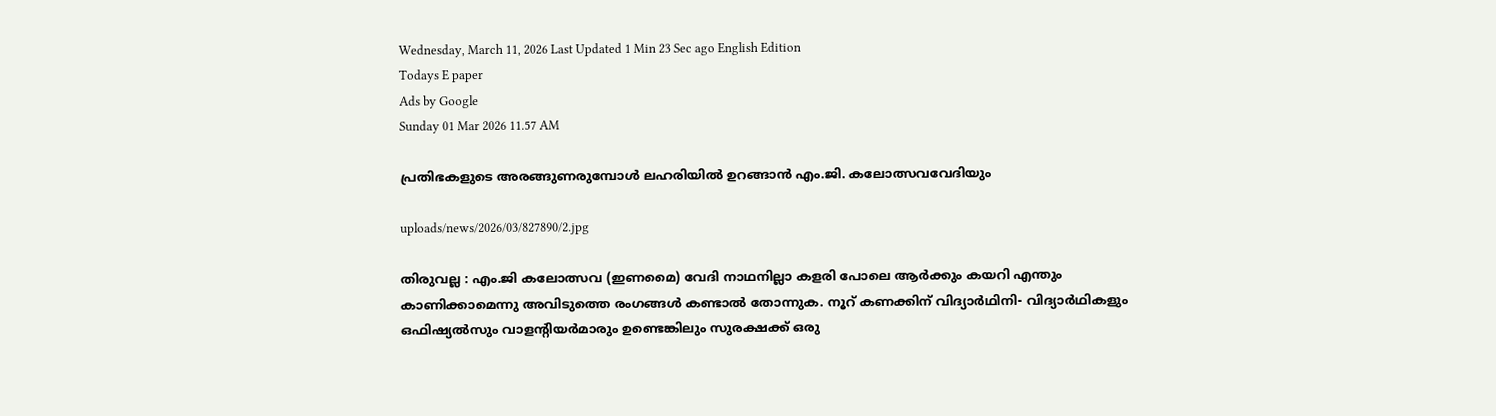Wednesday, March 11, 2026 Last Updated 1 Min 23 Sec ago English Edition
Todays E paper
Ads by Google
Sunday 01 Mar 2026 11.57 AM

പ്രതിഭകളുടെ അരങ്ങുണരുമ്പോള്‍ ലഹരിയില്‍ ഉറങ്ങാന്‍ എം.ജി. കലോത്സവവേദിയും

uploads/news/2026/03/827890/2.jpg

തിരുവല്ല : എം.ജി കലോത്സവ (ഇണമൈ) വേദി നാഥനില്ലാ കളരി പോലെ ആര്‍ക്കും കയറി എന്തും കാണിക്കാമെന്നു അവിടുത്തെ രംഗങ്ങള്‍ കണ്ടാല്‍ തോന്നുക. നൂറ്‌ കണക്കിന്‌ വിദ്യാര്‍ഥിനി- വിദ്യാര്‍ഥികളും ഒഫിഷ്യല്‍സും വാളന്റിയര്‍മാരും ഉണ്ടെങ്കിലും സുരക്ഷക്ക്‌ ഒരു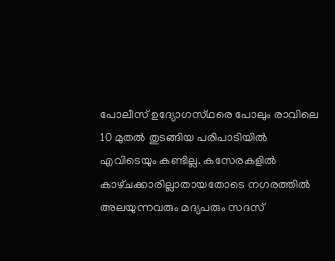പോലീസ്‌ ഉദ്യോഗസ്‌ഥരെ പോലും രാവിലെ 10 മുതല്‍ തുടങ്ങിയ പരിപാടിയില്‍ എവിടെയും കണ്ടില്ല. കസേരകളില്‍ കാഴ്‌ചക്കാരില്ലാതായതോടെ നഗരത്തില്‍ അലയുന്നവരും മദ്യപരും സദസ്‌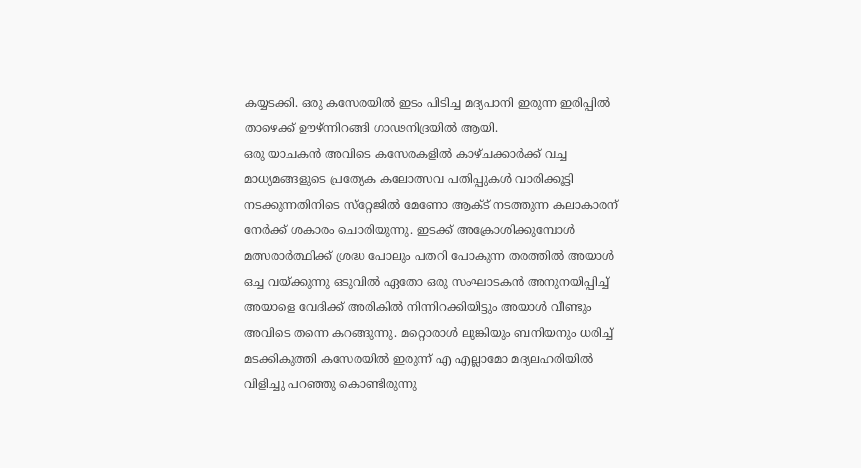കയ്യടക്കി. ഒരു കസേരയില്‍ ഇടം പിടിച്ച മദ്യപാനി ഇരുന്ന ഇരിപ്പില്‍ താഴെക്ക്‌ ഊഴ്‌ന്നിറങ്ങി ഗാഢനിദ്രയില്‍ ആയി.
ഒരു യാചകന്‍ അവിടെ കസേരകളില്‍ കാഴ്‌ചക്കാര്‍ക്ക്‌ വച്ച മാധ്യമങ്ങളുടെ പ്രത്യേക കലോത്സവ പതിപ്പുകള്‍ വാരിക്കൂട്ടി നടക്കുന്നതിനിടെ സ്‌റ്റേജില്‍ മേണോ ആക്‌ട് നടത്തുന്ന കലാകാരന്‌ നേര്‍ക്ക്‌ ശകാരം ചൊരിയുന്നു. ഇടക്ക്‌ അക്രോശിക്കുമ്പോള്‍ മത്സരാര്‍ത്ഥിക്ക്‌ ശ്രദ്ധ പോലും പതറി പോകുന്ന തരത്തില്‍ അയാള്‍ ഒച്ച വയ്‌ക്കുന്നു ഒടുവില്‍ ഏതോ ഒരു സംഘാടകന്‍ അനുനയിപ്പിച്ച്‌ അയാളെ വേദിക്ക്‌ അരികില്‍ നിന്നിറക്കിയിട്ടും അയാള്‍ വീണ്ടും അവിടെ തന്നെ കറങ്ങുന്നു. മറ്റൊരാള്‍ ലുങ്കിയും ബനിയനും ധരിച്ച്‌ മടക്കികുത്തി കസേരയില്‍ ഇരുന്ന്‌ എ എല്ലാമോ മദ്യലഹരിയില്‍ വിളിച്ചു പറഞ്ഞു കൊണ്ടിരുന്നു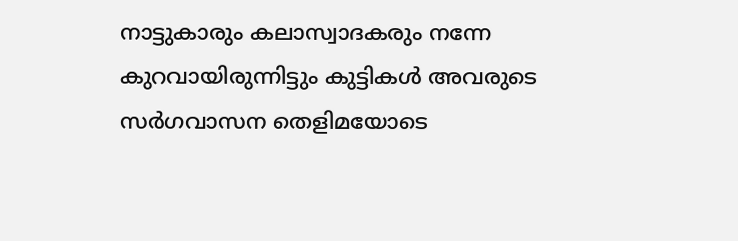നാട്ടുകാരും കലാസ്വാദകരും നന്നേ കുറവായിരുന്നിട്ടും കുട്ടികള്‍ അവരുടെ സര്‍ഗവാസന തെളിമയോടെ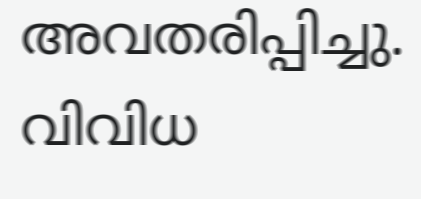അവതരിപ്പിച്ചു. വിവിധ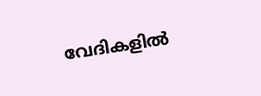വേദികളില്‍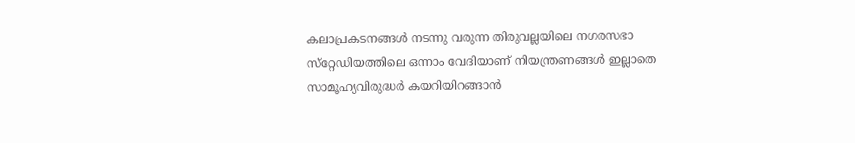കലാപ്രകടനങ്ങള്‍ നടന്നു വരുന്ന തിരുവല്ലയിലെ നഗരസഭാ സ്‌റ്റേഡിയത്തിലെ ഒന്നാം വേദിയാണ്‌ നിയന്ത്രണങ്ങള്‍ ഇല്ലാതെ സാമൂഹ്യവിരുദ്ധര്‍ കയറിയിറങ്ങാന്‍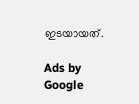ഇടയായത്‌.

Ads by Google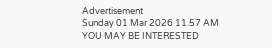Advertisement
Sunday 01 Mar 2026 11.57 AM
YOU MAY BE INTERESTED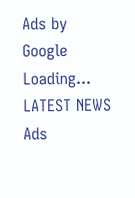Ads by Google
Loading...
LATEST NEWS
Ads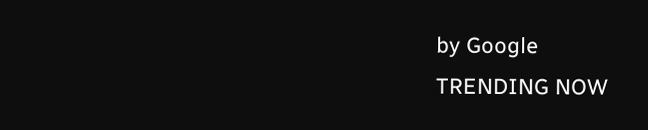by Google
TRENDING NOW